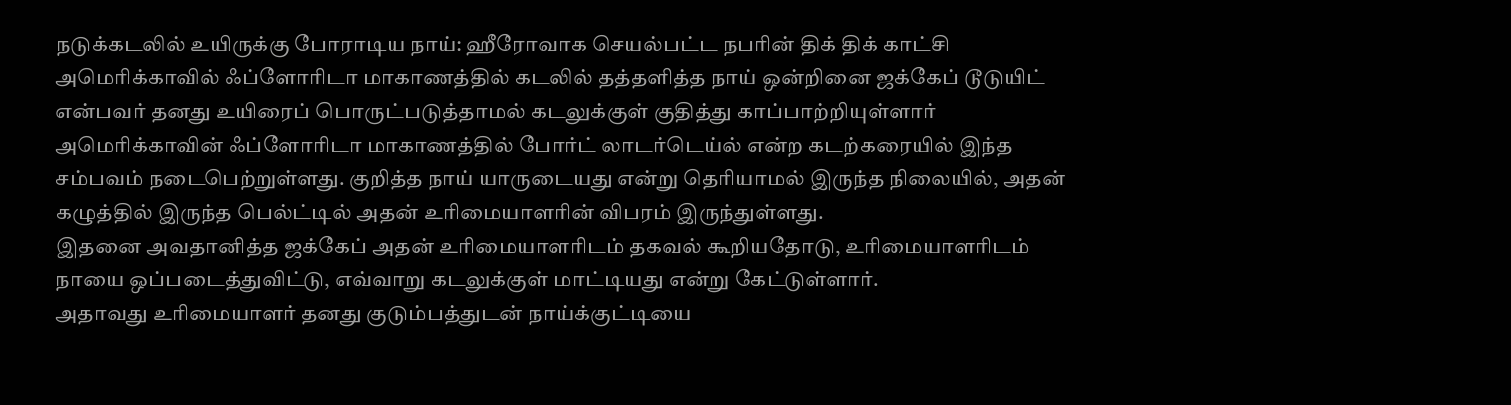நடுக்கடலில் உயிருக்கு போராடிய நாய்: ஹீரோவாக செயல்பட்ட நபரின் திக் திக் காட்சி
அமெரிக்காவில் ஃப்ளோரிடா மாகாணத்தில் கடலில் தத்தளித்த நாய் ஒன்றினை ஜக்கேப் டூடுயிட் என்பவர் தனது உயிரைப் பொருட்படுத்தாமல் கடலுக்குள் குதித்து காப்பாற்றியுள்ளார்
அமெரிக்காவின் ஃப்ளோரிடா மாகாணத்தில் போர்ட் லாடர்டெய்ல் என்ற கடற்கரையில் இந்த சம்பவம் நடைபெற்றுள்ளது. குறித்த நாய் யாருடையது என்று தெரியாமல் இருந்த நிலையில், அதன் கழுத்தில் இருந்த பெல்ட்டில் அதன் உரிமையாளரின் விபரம் இருந்துள்ளது.
இதனை அவதானித்த ஜக்கேப் அதன் உரிமையாளரிடம் தகவல் கூறியதோடு, உரிமையாளரிடம் நாயை ஒப்படைத்துவிட்டு, எவ்வாறு கடலுக்குள் மாட்டியது என்று கேட்டுள்ளார்.
அதாவது உரிமையாளர் தனது குடும்பத்துடன் நாய்க்குட்டியை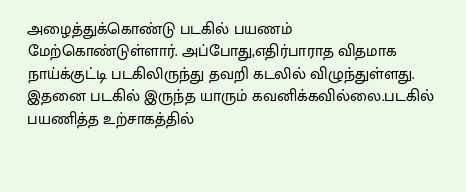அழைத்துக்கொண்டு படகில் பயணம் மேற்கொண்டுள்ளார். அப்போது,எதிர்பாராத விதமாக நாய்க்குட்டி படகிலிருந்து தவறி கடலில் விழுந்துள்ளது.
இதனை படகில் இருந்த யாரும் கவனிக்கவில்லை.படகில் பயணித்த உற்சாகத்தில்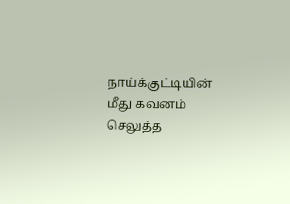நாய்க்குட்டியின் மீது கவனம் செலுத்த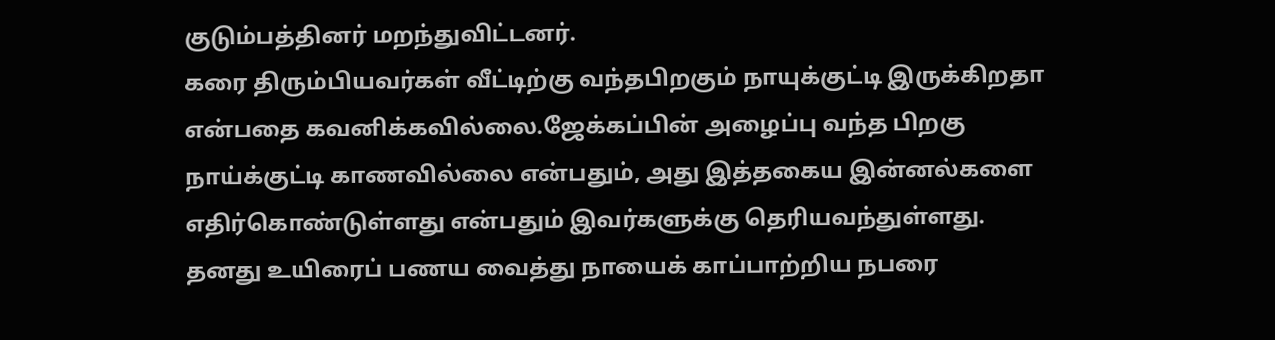குடும்பத்தினர் மறந்துவிட்டனர்.
கரை திரும்பியவர்கள் வீட்டிற்கு வந்தபிறகும் நாயுக்குட்டி இருக்கிறதா என்பதை கவனிக்கவில்லை.ஜேக்கப்பின் அழைப்பு வந்த பிறகு நாய்க்குட்டி காணவில்லை என்பதும், அது இத்தகைய இன்னல்களை எதிர்கொண்டுள்ளது என்பதும் இவர்களுக்கு தெரியவந்துள்ளது.
தனது உயிரைப் பணய வைத்து நாயைக் காப்பாற்றிய நபரை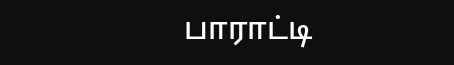பாராட்டி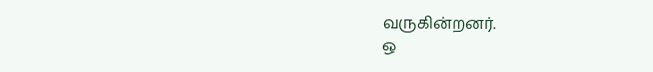வருகின்றனர்.
ஒ